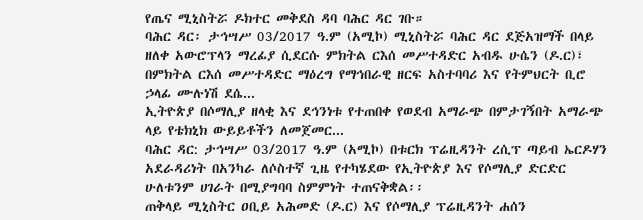የጤና ሚኒስትሯ ዶክተር መቅደስ ዳባ ባሕር ዳር ገቡ።
ባሕር ዳር፡ ታኅሣሥ 03/2017 ዓ.ም (አሚኮ) ሚኒስትሯ ባሕር ዳር ደጅአዝማች በላይ ዘለቀ አውሮፕላን ማረፊያ ሲደርሱ ምክትል ርእሰ መሥተዳድር አብዱ ሁሴን (ዶ.ር)፣ በምክትል ርእሰ መሥተዳድር ማዕረግ የማኅበራዊ ዘርፍ አስተባባሪ እና የትምህርት ቢሮ ኃላፊ ሙሉነሽ ደሴ...
ኢትዮጵያ በሶማሊያ ዘላቂ እና ደኅንነቱ የተጠበቀ የወደብ አማራጭ በምታገኝበት አማራጭ ላይ የቴክኒክ ውይይቶችን ለመጀመር...
ባሕር ዳር: ታኅሣሥ 03/2017 ዓ.ም (አሚኮ) በቱርክ ፕሬዚዳንት ረሲፕ ጣይብ ኤርዶሃን አደራዳሪነት በአንካራ ለሶስተኛ ጊዜ የተካሄደው የኢትዮጵያ እና የሶማሊያ ድርድር ሁለቱንም ሀገራት በሚያግባባ ስምምነት ተጠናቅቋል፡፡
ጠቅላይ ሚኒስትር ዐቢይ አሕመድ (ዶ.ር) እና የሶማሊያ ፕሬዚዳንት ሐሰን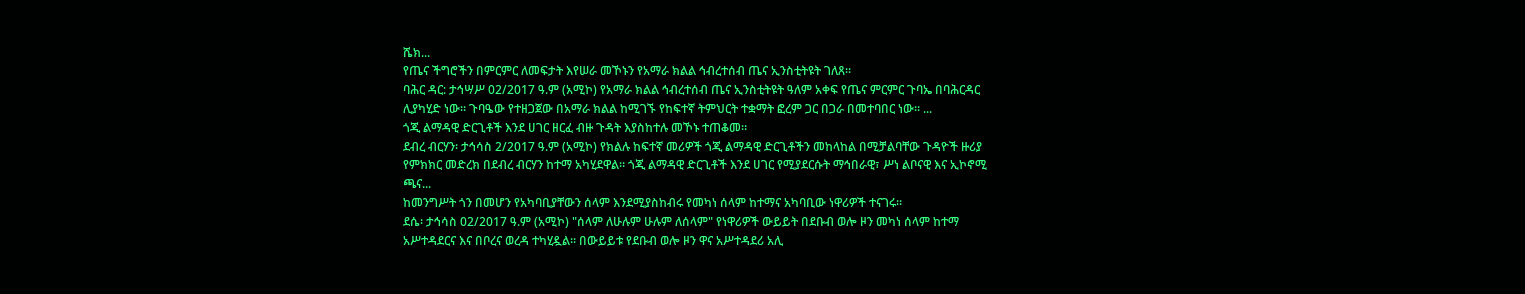ሼክ...
የጤና ችግሮችን በምርምር ለመፍታት እየሠራ መኾኑን የአማራ ክልል ኅብረተሰብ ጤና ኢንስቲትዩት ገለጸ።
ባሕር ዳር: ታኅሣሥ 02/2017 ዓ.ም (አሚኮ) የአማራ ክልል ኅብረተሰብ ጤና ኢንስቲትዩት ዓለም አቀፍ የጤና ምርምር ጉባኤ በባሕርዳር ሊያካሂድ ነው። ጉባዔው የተዘጋጀው በአማራ ክልል ከሚገኙ የከፍተኛ ትምህርት ተቋማት ፎረም ጋር በጋራ በመተባበር ነው። ...
ጎጂ ልማዳዊ ድርጊቶች እንደ ሀገር ዘርፈ ብዙ ጉዳት እያስከተሉ መኾኑ ተጠቆመ።
ደብረ ብርሃን፡ ታኅሳስ 2/2017 ዓ.ም (አሚኮ) የክልሉ ከፍተኛ መሪዎች ጎጂ ልማዳዊ ድርጊቶችን መከላከል በሚቻልባቸው ጉዳዮች ዙሪያ የምክክር መድረክ በደብረ ብርሃን ከተማ አካሂደዋል። ጎጂ ልማዳዊ ድርጊቶች እንደ ሀገር የሚያደርሱት ማኅበራዊ፣ ሥነ ልቦናዊ እና ኢኮኖሚ ጫና...
ከመንግሥት ጎን በመሆን የአካባቢያቸውን ሰላም እንደሚያስከብሩ የመካነ ሰላም ከተማና አካባቢው ነዋሪዎች ተናገሩ።
ደሴ፡ ታኅሳስ 02/2017 ዓ.ም (አሚኮ) "ሰላም ለሁሉም ሁሉም ለሰላም" የነዋሪዎች ውይይት በደቡብ ወሎ ዞን መካነ ሰላም ከተማ አሥተዳደርና እና በቦረና ወረዳ ተካሂዷል። በውይይቱ የደቡብ ወሎ ዞን ዋና አሥተዳደሪ አሊ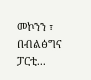መኮንን ፣ በብልፅግና ፓርቲ...